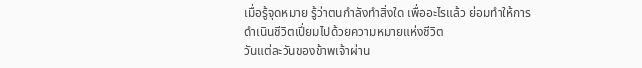เมื่อรู้จุดหมาย รู้ว่าตนกำลังทำสิ่งใด เพื่ออะไรแล้ว ย่อมทำให้การดำเนินชีวิตเปี่ยมไปด้วยความหมายแห่งชีวิต
วันแต่ละวันของข้าพเจ้าผ่าน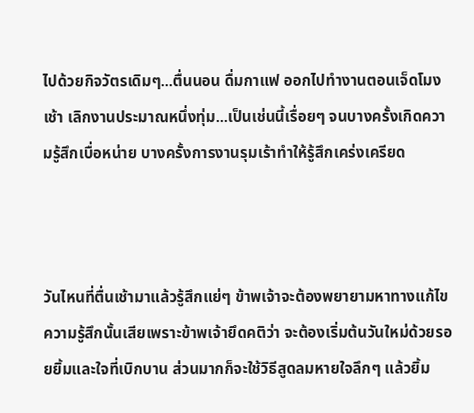ไปด้วยกิจวัตรเดิมๆ...ตื่นนอน ดื่มกาแฟ ออกไปทำงานตอนเจ็ดโมงเช้า เลิกงานประมาณหนึ่งทุ่ม...เป็นเช่นนี้เรื่อยๆ จนบางครั้งเกิดความรู้สึกเบื่อหน่าย บางครั้งการงานรุมเร้าทำให้รู้สึกเคร่งเครียด



วันไหนที่ตื่นเช้ามาแล้วรู้สึกแย่ๆ ข้าพเจ้าจะต้องพยายามหาทางแก้ไขความรู้สึกนั้นเสียเพราะข้าพเจ้ายึดคติว่า จะต้องเริ่มต้นวันใหม่ด้วยรอยยิ้มและใจที่เบิกบาน ส่วนมากก็จะใช้วิธีสูดลมหายใจลึกๆ แล้วยิ้ม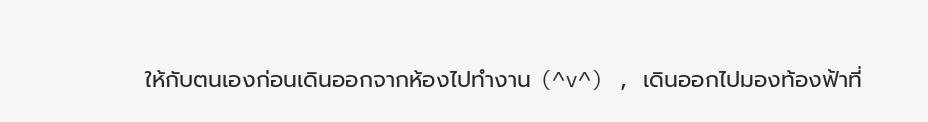ให้กับตนเองก่อนเดินออกจากห้องไปทำงาน (^v^) , เดินออกไปมองท้องฟ้าที่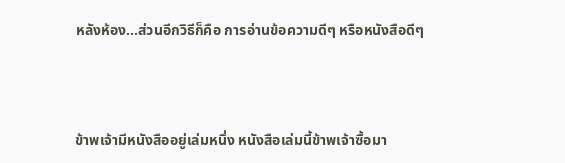หลังห้อง...ส่วนอีกวิธีก็คือ การอ่านข้อความดีๆ หรือหนังสือดีๆ



ข้าพเจ้ามีหนังสืออยู่เล่มหนึ่ง หนังสือเล่มนี้ข้าพเจ้าซื้อมา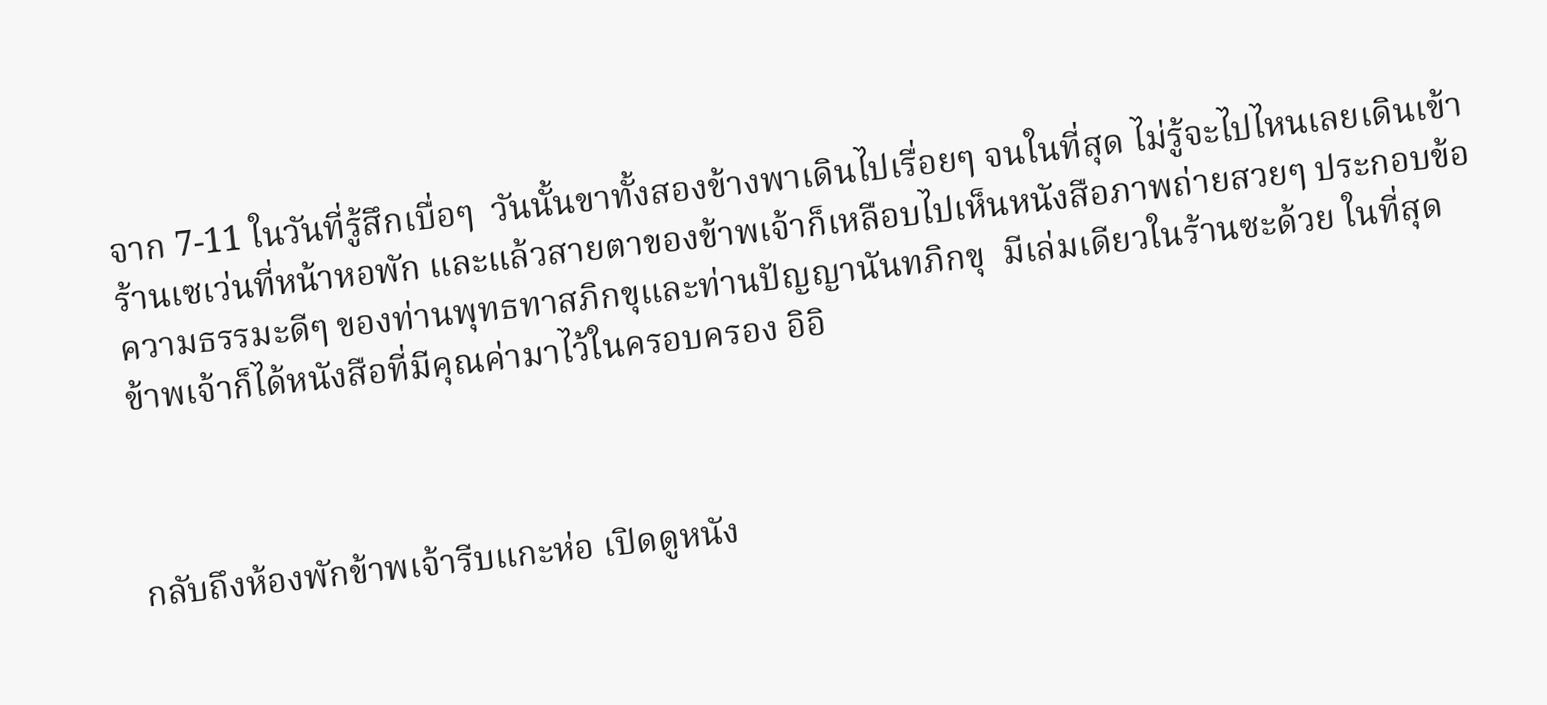จาก 7-11 ในวันที่รู้สึกเบื่อๆ  วันนั้นขาทั้งสองข้างพาเดินไปเรื่อยๆ จนในที่สุด ไม่รู้จะไปไหนเลยเดินเข้าร้านเซเว่นที่หน้าหอพัก และแล้วสายตาของข้าพเจ้าก็เหลือบไปเห็นหนังสือภาพถ่ายสวยๆ ประกอบข้อความธรรมะดีๆ ของท่านพุทธทาสภิกขุและท่านปัญญานันทภิกขุ  มีเล่มเดียวในร้านซะด้วย ในที่สุดข้าพเจ้าก็ได้หนังสือที่มีคุณค่ามาไว้ในครอบครอง อิอิ



กลับถึงห้องพักข้าพเจ้ารีบแกะห่อ เปิดดูหนัง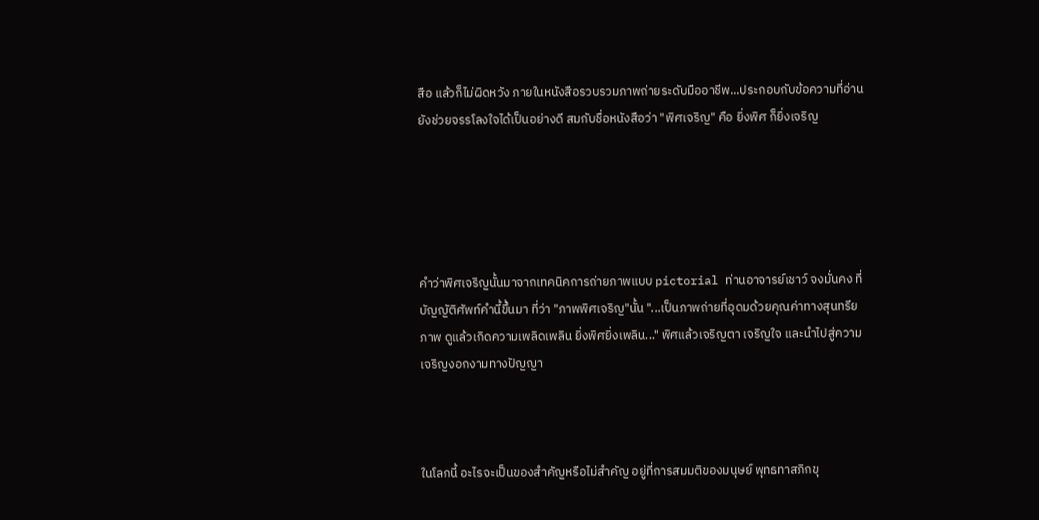สือ แล้วก็ไม่ผิดหวัง ภายในหนังสือรวบรวมภาพถ่ายระดับมืออาชีพ...ประกอบกับข้อความที่อ่าน ยังช่วยจรรโลงใจได้เป็นอย่างดี สมกับชื่อหนังสือว่า "พิศเจริญ" คือ ยิ่งพิศ ก็ยิ่งเจริญ





คำว่าพิศเจริญนั้นมาจากเทคนิคการถ่ายภาพแบบ pictorial ท่านอาจารย์เชาว์ จงมั่นคง ที่บัญญัติศัพท์คำนี้ขึ้นมา ที่ว่า "ภาพพิศเจริญ"นั้น "...เป็นภาพถ่ายที่อุดมด้วยคุณค่าทางสุนทรียภาพ ดูแล้วเกิดความเพลิดเพลิน ยิ่งพิศยิ่งเพลิน..." พิศแล้วเจริญตา เจริญใจ และนำไปสู่ความเจริญงอกงามทางปัญญา



ในโลกนี้ อะไรจะเป็นของสำคัญหรือไม่สำคัญ อยู่ที่การสมมติของมนุษย์ พุทธทาสภิกขุ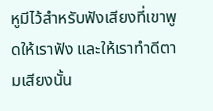หูมีไว้สำหรับฟังเสียงที่เขาพูดให้เราฟัง และให้เราทำดีตามเสียงนั้น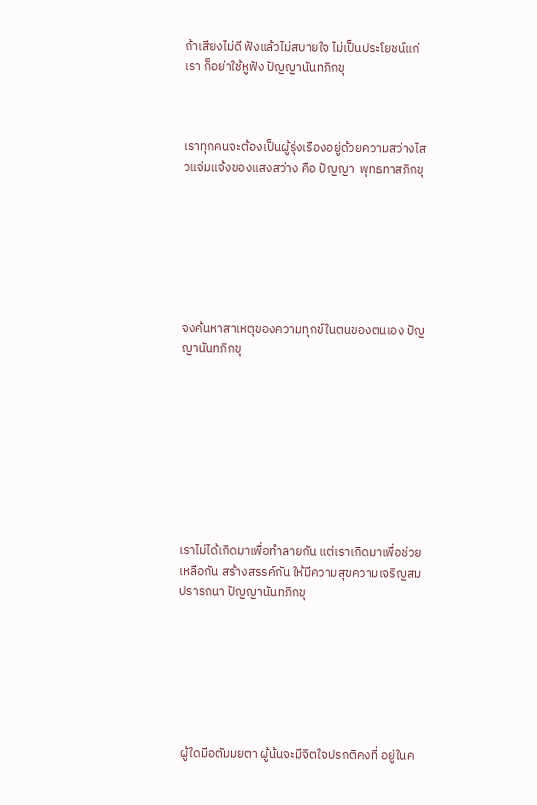ถ้าเสียงไม่ดี ฟังแล้วไม่สบายใจ ไม่เป็นประโยชน์แก่เรา ก็อย่าใช้หูฟัง ปัญญานันทภิกขุ



เราทุกคนจะต้องเป็นผู้รุ่งเรืองอยู่ด้วยความสว่างไสวแจ่มแจ้งของแสงสว่าง คือ ปัญญา  พุทธทาสภิกขุ







จงค้นหาสาเหตุของความทุกข์ในตนของตนเอง ปัญญานันทภิกขุ









เราไม่ได้เกิดมาเพื่อทำลายกัน แต่เราเกิดมาเพื่อช่วยเหลือกัน สร้างสรรค์กัน ให้มีความสุขความเจริญสมปรารถนา ปัญญานันทภิกขุ







 ผู้ใดมีอตัมมยตา ผู้น้นจะมีจิตใจปรกติคงที่ อยู่ในค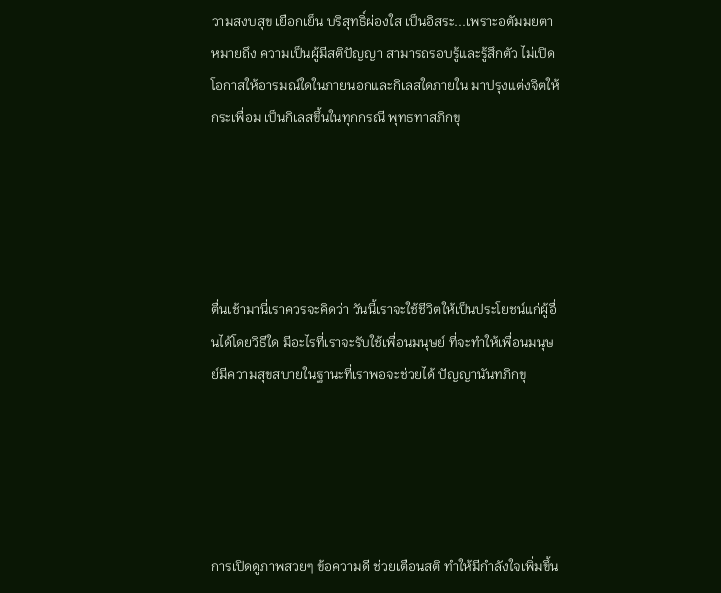วามสงบสุข เยือกเย็น บริสุทธิ์ผ่องใส เป็นอิสระ...เพราะอตัมมยตา หมายถึง ความเป็นผู้มีสติปัญญา สามารถรอบรู้และรู้สึกตัว ไม่เปิดโอกาสให้อารมณ์ใดในภายนอกและกิเลสใดภายใน มาปรุงแต่งจิตให้กระเพื่อม เป็นกิเลสขึ้นในทุกกรณี พุทธทาสภิกขุ





ตื่นเช้ามานี่เราควรจะคิดว่า วันนี้เราจะใช้ชีวิตให้เป็นประโยชน์แก่ผู้อื่นได้โดยวิธีใด มีอะไรที่เราจะรับใช้เพื่อนมนุษย์ ที่จะทำให้เพื่อนมนุษย์มีความสุขสบายในฐานะที่เราพอจะช่วยได้ ปัญญานันทภิกขุ





การเปิดดูภาพสวยๆ ข้อความดี ช่วยเตือนสติ ทำให้มีกำลังใจเพิ่มขึ้น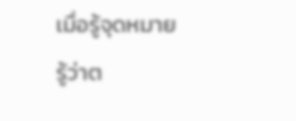เมื่อรู้จุดหมาย รู้ว่าต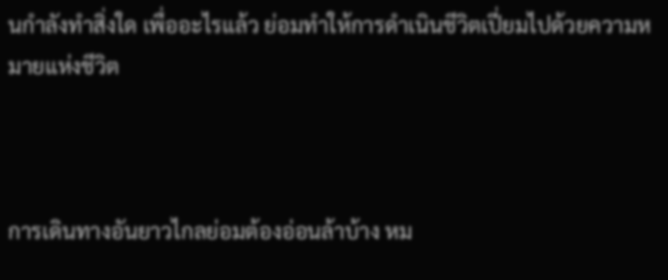นกำลังทำสิ่งใด เพื่ออะไรแล้ว ย่อมทำให้การดำเนินชีวิตเปี่ยมไปด้วยความหมายแห่งชีวิต



การเดินทางอันยาวไกลย่อมต้องอ่อนล้าบ้าง หม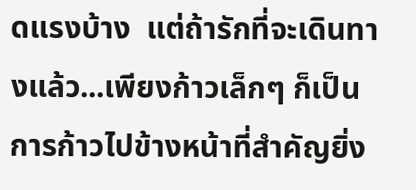ดแรงบ้าง  แต่ถ้ารักที่จะเดินทางแล้ว...เพียงก้าวเล็กๆ ก็เป็นการก้าวไปข้างหน้าที่สำคัญยิ่ง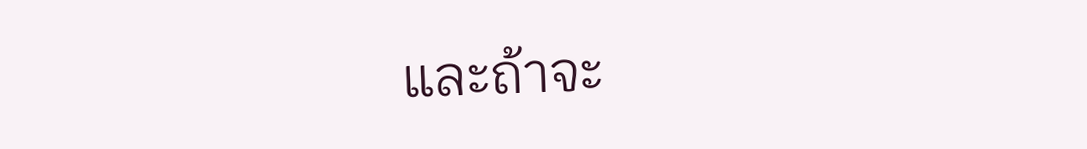และถ้าจะ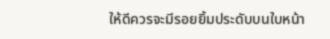ให้ดีควรจะมีรอยยิ้มประดับบนใบหน้า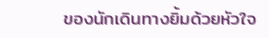ของนักเดินทางยิ้มด้วยหัวใจ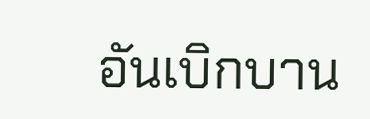อันเบิกบาน